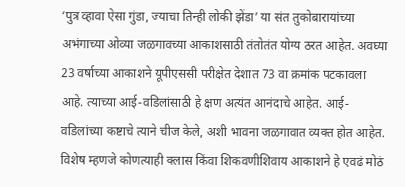‘पुत्र व्हावा ऐसा गुंडा, ज्याचा तिन्ही लोकी झेंडा’ या संत तुकोबारायांच्या अभंगाच्या ओव्या जळगावच्या आकाशसाठी तंतोतंत योग्य ठरत आहेत. अवघ्या 23 वर्षाच्या आकाशने यूपीएससी परीक्षेत देशात 73 वा क्रमांक पटकावला आहे. त्याच्या आई-वडिलांसाठी हे क्षण अत्यंत आनंदाचे आहेत. आई-वडिलांच्या कष्टाचे त्याने चीज केले, अशी भावना जळगावात व्यक्त होत आहेत.
विशेष म्हणजे कोणत्याही क्लास किंवा शिकवणीशिवाय आकाशने हे एवढं मोठं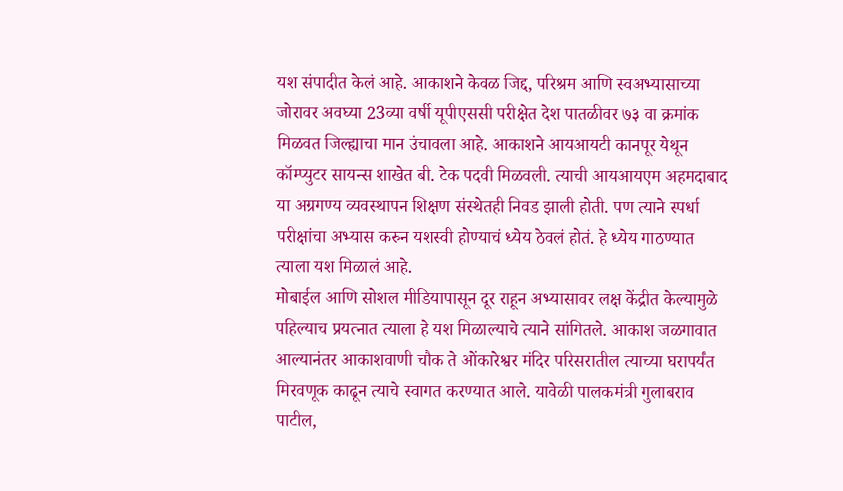यश संपादीत केलं आहे. आकाशने केवळ जिद्द, परिश्रम आणि स्वअभ्यासाच्या जोरावर अवघ्या 23व्या वर्षी यूपीएससी परीक्षेत देश पातळीवर ७३ वा क्रमांक मिळवत जिल्ह्याचा मान उंचावला आहे. आकाशने आयआयटी कानपूर येथून कॉम्प्युटर सायन्स शाखेत बी. टेक पदवी मिळवली. त्याची आयआयएम अहमदाबाद या अग्रगण्य व्यवस्थापन शिक्षण संस्थेतही निवड झाली होती. पण त्याने स्पर्धा परीक्षांचा अभ्यास करुन यशस्वी होण्याचं ध्येय ठेवलं होतं. हे ध्येय गाठण्यात त्याला यश मिळालं आहे.
मोबाईल आणि सोशल मीडियापासून दूर राहून अभ्यासावर लक्ष केंद्रीत केल्यामुळे पहिल्याच प्रयत्नात त्याला हे यश मिळाल्याचे त्याने सांगितले. आकाश जळगावात आल्यानंतर आकाशवाणी चौक ते ओंकारेश्वर मंदिर परिसरातील त्याच्या घरापर्यंत मिरवणूक काढून त्याचे स्वागत करण्यात आले. यावेळी पालकमंत्री गुलाबराव पाटील,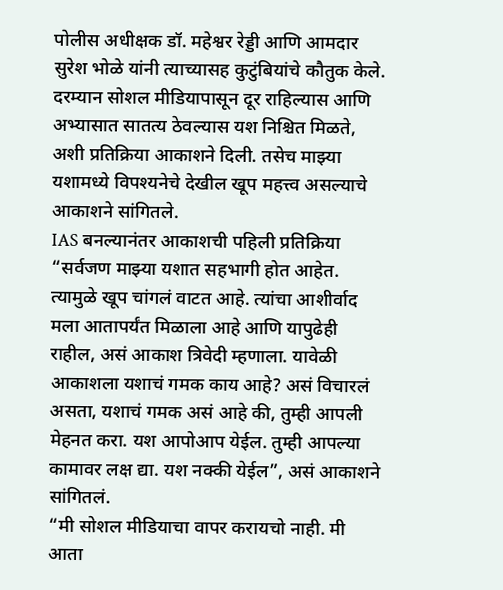पोलीस अधीक्षक डॉ. महेश्वर रेड्डी आणि आमदार सुरेश भोळे यांनी त्याच्यासह कुटुंबियांचे कौतुक केले. दरम्यान सोशल मीडियापासून दूर राहिल्यास आणि अभ्यासात सातत्य ठेवल्यास यश निश्चित मिळते, अशी प्रतिक्रिया आकाशने दिली. तसेच माझ्या यशामध्ये विपश्यनेचे देखील खूप महत्त्व असल्याचे आकाशने सांगितले.
IAS बनल्यानंतर आकाशची पहिली प्रतिक्रिया
“सर्वजण माझ्या यशात सहभागी होत आहेत. त्यामुळे खूप चांगलं वाटत आहे. त्यांचा आशीर्वाद मला आतापर्यंत मिळाला आहे आणि यापुढेही राहील, असं आकाश त्रिवेदी म्हणाला. यावेळी आकाशला यशाचं गमक काय आहे? असं विचारलं असता, यशाचं गमक असं आहे की, तुम्ही आपली मेहनत करा. यश आपोआप येईल. तुम्ही आपल्या कामावर लक्ष द्या. यश नक्की येईल”, असं आकाशने सांगितलं.
“मी सोशल मीडियाचा वापर करायचो नाही. मी आता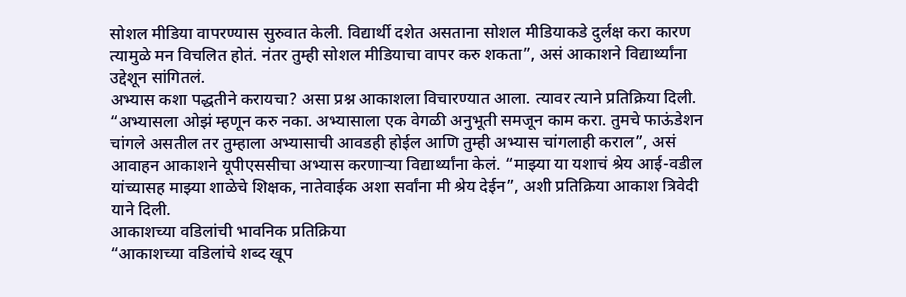सोशल मीडिया वापरण्यास सुरुवात केली. विद्यार्थी दशेत असताना सोशल मीडियाकडे दुर्लक्ष करा कारण त्यामुळे मन विचलित होतं. नंतर तुम्ही सोशल मीडियाचा वापर करु शकता”, असं आकाशने विद्यार्थ्यांना उद्देशून सांगितलं.
अभ्यास कशा पद्धतीने करायचा? असा प्रश्न आकाशला विचारण्यात आला. त्यावर त्याने प्रतिक्रिया दिली. “अभ्यासला ओझं म्हणून करु नका. अभ्यासाला एक वेगळी अनुभूती समजून काम करा. तुमचे फाऊंडेशन चांगले असतील तर तुम्हाला अभ्यासाची आवडही होईल आणि तुम्ही अभ्यास चांगलाही कराल”, असं आवाहन आकाशने यूपीएससीचा अभ्यास करणाऱ्या विद्यार्थ्यांना केलं. “माझ्या या यशाचं श्रेय आई-वडील यांच्यासह माझ्या शाळेचे शिक्षक, नातेवाईक अशा सर्वांना मी श्रेय देईन”, अशी प्रतिक्रिया आकाश त्रिवेदी याने दिली.
आकाशच्या वडिलांची भावनिक प्रतिक्रिया
“आकाशच्या वडिलांचे शब्द खूप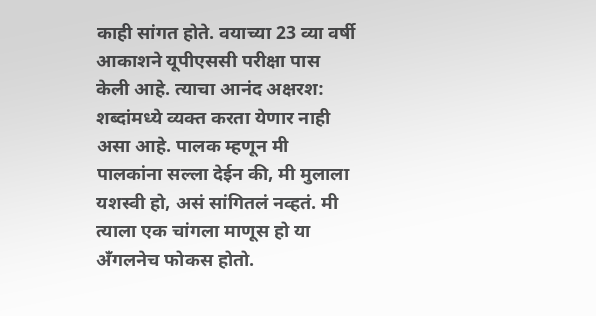काही सांगत होते. वयाच्या 23 व्या वर्षी आकाशने यूपीएससी परीक्षा पास केली आहे. त्याचा आनंद अक्षरश: शब्दांमध्ये व्यक्त करता येणार नाही असा आहे. पालक म्हणून मी पालकांना सल्ला देईन की, मी मुलाला यशस्वी हो, असं सांगितलं नव्हतं. मी त्याला एक चांगला माणूस हो या अँगलनेच फोकस होतो.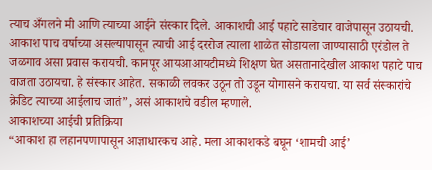त्याच अँगलने मी आणि त्याच्या आईने संस्कार दिले. आकाशची आई पहाटे साडेचार वाजेपासून उठायची. आकाश पाच वर्षाच्या असल्यापासून त्याची आई दररोज त्याला शाळेत सोडायला जाण्यासाठी एरंडोल ते जळगाव असा प्रवास करायची. कानपूर आयआआयटीमध्ये शिक्षण घेत असतानादेखील आकाश पहाटे पाच वाजता उठायचा. हे संस्कार आहेत. सकाळी लवकर उठून तो उडून योगासने करायचा. या सर्व संस्कारांचे क्रेडिट त्याच्या आईलाच जातं”, असं आकाशचे वडील म्हणाले.
आकाशच्या आईची प्रतिक्रिया
“आकाश हा लहानपणापासून आज्ञाधारकच आहे. मला आकाशकडे बघून ‘शामची आई’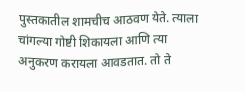पुस्तकातील शामचीच आठवण येते. त्याला चांगल्या गोष्टी शिकायला आणि त्या अनुकरण करायला आवडतात. तो ते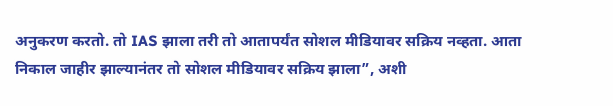अनुकरण करतो. तो IAS झाला तरी तो आतापर्यंत सोशल मीडियावर सक्रिय नव्हता. आता निकाल जाहीर झाल्यानंतर तो सोशल मीडियावर सक्रिय झाला”, अशी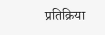प्रतिक्रिया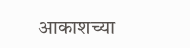आकाशच्या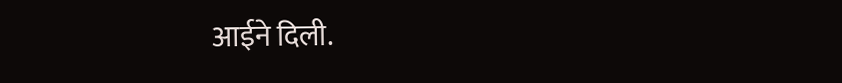आईने दिली.